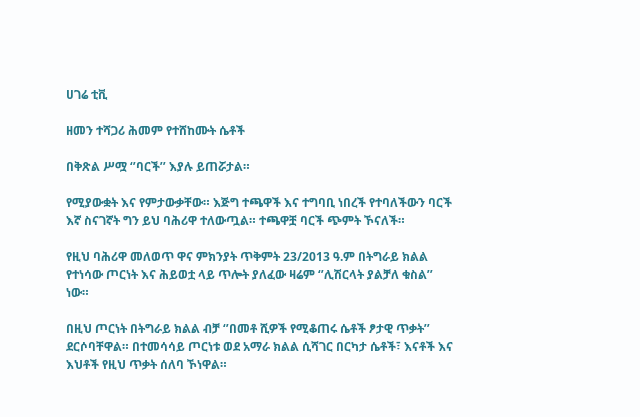ሀገሬ ቲቪ

ዘመን ተሻጋሪ ሕመም የተሸከሙት ሴቶች

በቅጽል ሥሟ ‘’ባርች’’ እያሉ ይጠሯታል።

የሚያውቋት እና የምታውቃቸው። እጅግ ተጫዋች እና ተግባቢ ነበረች የተባለችውን ባርች እኛ ስናገኛት ግን ይህ ባሕሪዋ ተለውጧል። ተጫዋቿ ባርች ጭምት ኾናለች።

የዚህ ባሕሪዋ መለወጥ ዋና ምክንያት ጥቅምት 23/2013 ዓ.ም በትግራይ ክልል የተነሳው ጦርነት እና ሕይወቷ ላይ ጥሎት ያለፈው ዛሬም ‘’ሊሽርላት ያልቻለ ቁስል’’ ነው።

በዚህ ጦርነት በትግራይ ክልል ብቻ ‘’በመቶ ሺዎች የሚቆጠሩ ሴቶች ፆታዊ ጥቃት’’ ደርሶባቸዋል። በተመሳሳይ ጦርነቱ ወደ አማራ ክልል ሲሻገር በርካታ ሴቶች፣ እናቶች እና እህቶች የዚህ ጥቃት ሰለባ ኾነዋል።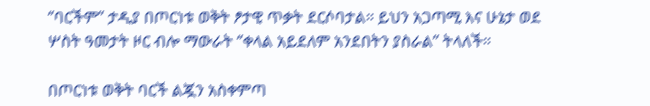‘’ባርችም’’ ታዲያ በጦርነቱ ወቅት ፆታዊ ጥቃት ደርሶባታል። ይህን አጋጣሚ እና ሁኔታ ወደ ሦስት ዓመታት ዞር ብሎ ማውራት ‘’ቀላል አይደለም አንደበትን ያስራል’’ ትላለች።

በጦርነቱ ወቅት ባርች ልጇን አስቀምጣ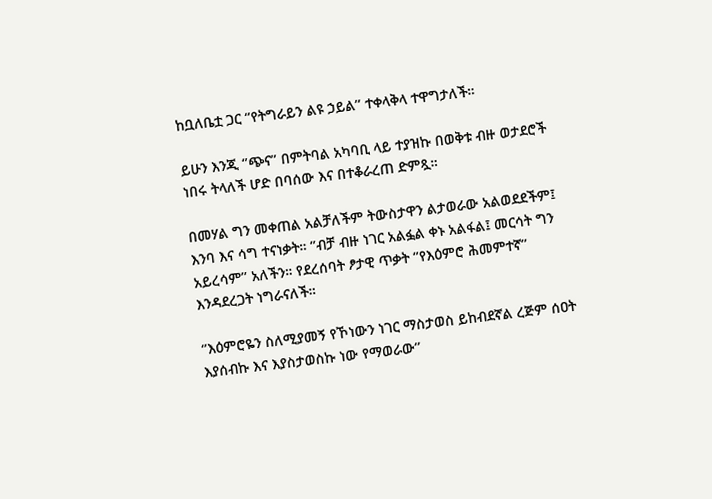ከቧለቤቷ ጋር ‘’የትግራይን ልዩ ኃይል’’ ተቀላቅላ ተዋግታለች።

ይሁን እንጂ ‘’ጭና’’ በምትባል አካባቢ ላይ ተያዝኩ በወቅቱ ብዙ ወታደሮች ነበሩ ትላለች ሆድ በባሰው እና በተቆራረጠ ድምጿ።

በመሃል ግን መቀጠል አልቻለችም ትውስታዋን ልታወራው አልወደደችም፤ እንባ እና ሳግ ተናነቃት። ‘’ብቻ ብዙ ነገር አልፏል ቀኑ አልፋል፤ መርሳት ግን አይረሳም’’ አለችን። የደረሰባት ፆታዊ ጥቃት ‘’የእዕምሮ ሕመምተኛ’’ እንዳደረጋት ነግራናለች።

‘’እዕምሮዬን ስለሚያመኝ የኾነውን ነገር ማስታወስ ይከብደኛል ረጅም ሰዐት እያሰብኩ እና እያስታወስኩ ነው የማወራው’’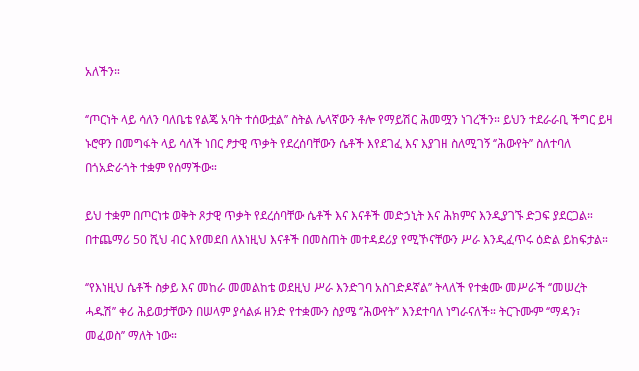አለችን።

‘’ጦርነት ላይ ሳለን ባለቤቴ የልጄ አባት ተሰውቷል’’ ስትል ሌላኛውን ቶሎ የማይሽር ሕመሟን ነገረችን። ይህን ተደራራቢ ችግር ይዛ ኑሮዋን በመግፋት ላይ ሳለች ነበር ፆታዊ ጥቃት የደረሰባቸውን ሴቶች እየደገፈ እና እያገዘ ስለሚገኝ ‘’ሕውየት’’ ስለተባለ በጎአድራጎት ተቋም የሰማችው።

ይህ ተቋም በጦርነቱ ወቅት ጾታዊ ጥቃት የደረሰባቸው ሴቶች እና እናቶች መድኃኒት እና ሕክምና እንዲያገኙ ድጋፍ ያደርጋል። በተጨማሪ 50 ሺህ ብር እየመደበ ለእነዚህ እናቶች በመስጠት መተዳደሪያ የሚኾናቸውን ሥራ እንዲፈጥሩ ዕድል ይከፍታል።

‘’የእነዚህ ሴቶች ስቃይ እና መከራ መመልከቴ ወደዚህ ሥራ እንድገባ አስገድዶኛል’’ ትላለች የተቋሙ መሥራች ‘’መሠረት ሓዱሽ’’ ቀሪ ሕይወታቸውን በሠላም ያሳልፉ ዘንድ የተቋሙን ስያሜ ‘’ሕውየት’’ እንደተባለ ነግራናለች። ትርጉሙም ‘’ማዳን፣ መፈወስ’’ ማለት ነው።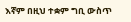እኛም በዚህ ተቋም ግቢ ውስጥ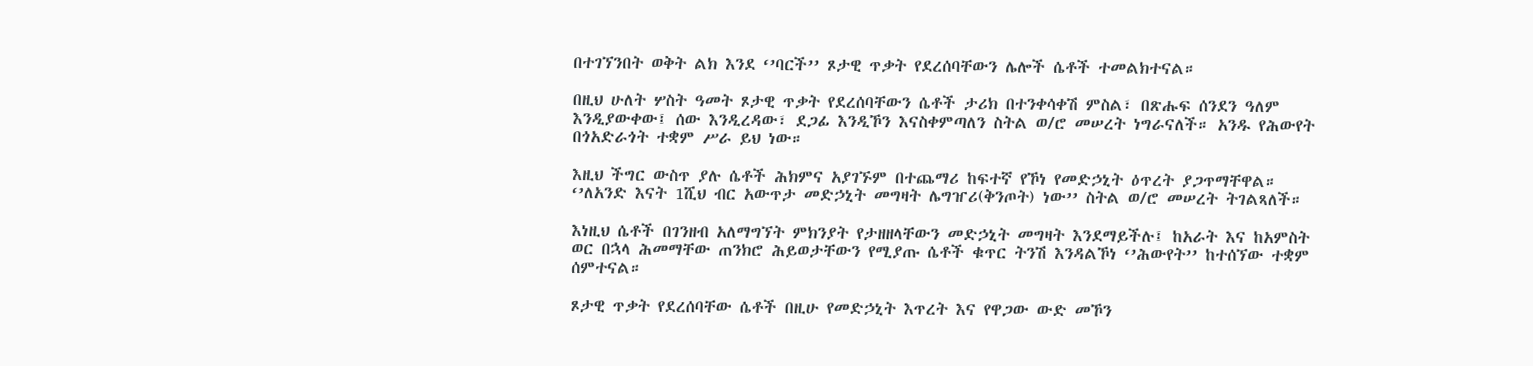በተገኘንበት ወቅት ልክ እንደ ‘’ባርች’’ ጾታዊ ጥቃት የደረሰባቸውን ሌሎች ሴቶች ተመልክተናል።

በዚህ ሁለት ሦስት ዓመት ጾታዊ ጥቃት የደረሰባቸውን ሴቶች ታሪክ በተንቀሳቀሽ ምስል፣ በጽሑፍ ሰንደን ዓለም እንዲያውቀው፤ ሰው እንዲረዳው፣ ደጋፊ እንዲኾን እናስቀምጣለን ስትል ወ/ሮ መሠረት ነግራናለች። አንዱ የሕውየት በጎአድራጎት ተቋም ሥራ ይህ ነው።

እዚህ ችግር ውስጥ ያሉ ሴቶች ሕክምና አያገኙም በተጨማሪ ከፍተኛ የኾነ የመድኃኒት ዕጥረት ያጋጥማቸዋል። ‘’ለአንድ እናት 1ሺህ ብር አውጥታ መድኃኒት መግዛት ሌግዠሪ(ቅንጦት) ነው’’ ስትል ወ/ሮ መሠረት ትገልጻለች።

እነዚህ ሴቶች በገንዘብ አለማግኘት ምክንያት የታዘዘላቸውን መድኃኒት መግዛት እንደማይችሉ፤ ከአራት እና ከአምስት ወር በኋላ ሕመማቸው ጠንክሮ ሕይወታቸውን የሚያጡ ሴቶች ቁጥር ትንሽ እንዳልኾነ ‘’ሕውየት’’ ከተሰኘው ተቋም ሰምተናል።

ጾታዊ ጥቃት የደረሰባቸው ሴቶች በዚሁ የመድኃኒት እጥረት እና የዋጋው ውድ መኾን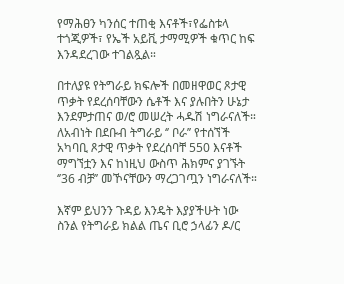የማሕፀን ካንሰር ተጠቂ እናቶች፣የፌስቱላ ተጎጂዎች፣ የኤች አይቪ ታማሚዎች ቁጥር ከፍ እንዳደረገው ተገልጿል።

በተለያዩ የትግራይ ክፍሎች በመዘዋወር ጾታዊ ጥቃት የደረሰባቸውን ሴቶች እና ያሉበትን ሁኔታ እንደምታጠና ወ/ሮ መሠረት ሓዱሽ ነግራናለች። ለአብነት በደቡብ ትግራይ ‘’ ቦራ’’ የተሰኘች አካባቢ ጾታዊ ጥቃት የደረሰባቸ 550 እናቶች ማግኘቷን እና ከነዚህ ውስጥ ሕክምና ያገኙት ‘’36 ብቻ’’ መኾናቸውን ማረጋገጧን ነግራናለች።

እኛም ይህንን ጉዳይ እንዴት እያያችሁት ነው ስንል የትግራይ ክልል ጤና ቢሮ ኃላፊን ዶ/ር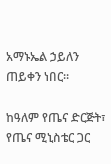አማኑኤል ኃይለን ጠይቀን ነበር።

ከዓለም የጤና ድርጅት፣ የጤና ሚኒስቴር ጋር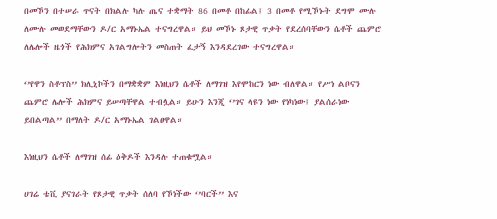በመኾን በተሠራ ጥናት በክልሉ ካሉ ጤና ተቋማት 86 በመቶ በከፊል፤ 3 በመቶ የሚኾኑት ደግሞ ሙሉ ለሙሉ መወደማቸውን ዶ/ር አማኑኤል ተናግረዋል። ይህ መኾኑ ጾታዊ ጥቃት የደረሰባቸውን ሴቶች ጨምሮ ለሌሎች ዜጎች የሕክምና አገልግሎትን መስጠት ፈታኝ እንዳደረገው ተናግረዋል።

‘’የዋን ስቶፕስ’’ ክሊኒኮችን በማቋቋም እነዚህን ሴቶች ለማገዝ እየሞከርን ነው ብለዋል። የሥነ ልቦናን ጨምሮ ሌሎች ሕክምና ይሠጣቸዋል ተብሏል። ይሁን እንጂ ‘’ገና ላዩን ነው የነካነው፤ ያልሰራነው ይበልጣል’’ በማለት ዶ/ር አማኑኤል ገልፀዋል።

እነዚህን ሴቶች ለማገዝ ሰፊ ዕቅዶች እንዳሉ ተጠቁሟል።

ሀገሬ ቴቪ ያናገራት የጾታዊ ጥቃት ሰለባ የኾነችው ‘’ባርች’’ እና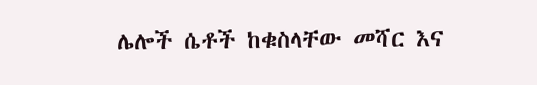ሌሎች ሴቶች ከቁስላቸው መሻር እና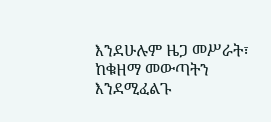እንደሁሉም ዜጋ መሥራት፣ ከቁዘማ መውጣትን እንደሚፈልጉ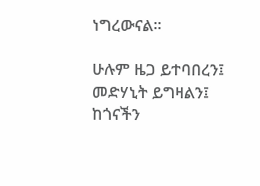ነግረውናል።

ሁሉም ዜጋ ይተባበረን፤ መድሃኒት ይግዛልን፤ ከጎናችን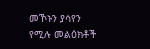መኾኑን ያሳየን የሚሉ መልዕክቶች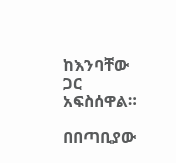ከእንባቸው ጋር አፍስሰዋል።

በበጣቢያው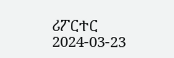ሪፖርተር
2024-03-23